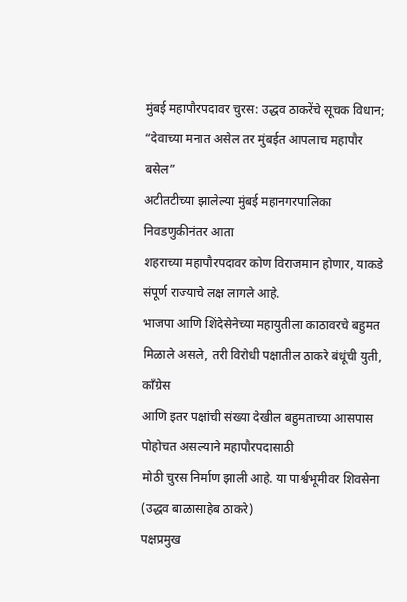मुंबई महापौरपदावर चुरस: उद्धव ठाकरेंचे सूचक विधान; “देवाच्या मनात असेल तर मुंबईत आपलाच महापौर बसेल”
अटीतटीच्या झालेल्या मुंबई महानगरपालिका निवडणुकीनंतर आता
शहराच्या महापौरपदावर कोण विराजमान होणार, याकडे संपूर्ण राज्याचे लक्ष लागले आहे.
भाजपा आणि शिंदेसेनेच्या महायुतीला काठावरचे बहुमत मिळाले असले, तरी विरोधी पक्षातील ठाकरे बंधूंची युती, काँग्रेस
आणि इतर पक्षांची संख्या देखील बहुमताच्या आसपास पोहोचत असल्याने महापौरपदासाठी
मोठी चुरस निर्माण झाली आहे. या पार्श्वभूमीवर शिवसेना (उद्धव बाळासाहेब ठाकरे)
पक्षप्रमुख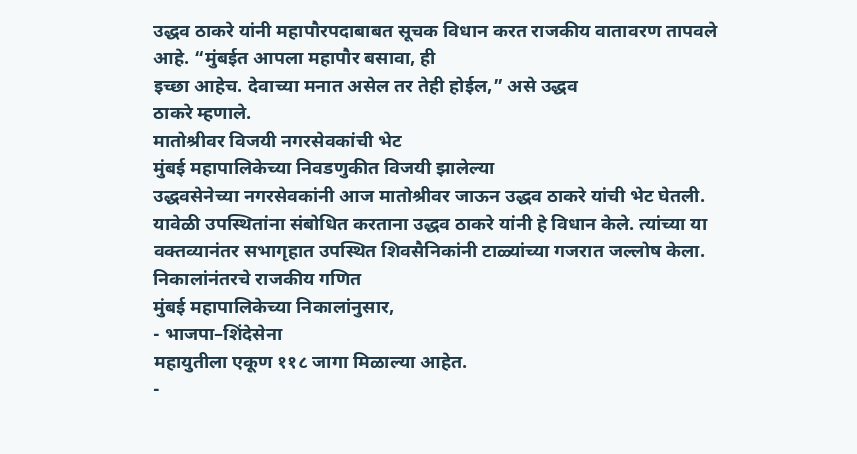उद्धव ठाकरे यांनी महापौरपदाबाबत सूचक विधान करत राजकीय वातावरण तापवले
आहे. “मुंबईत आपला महापौर बसावा, ही
इच्छा आहेच. देवाच्या मनात असेल तर तेही होईल,” असे उद्धव
ठाकरे म्हणाले.
मातोश्रीवर विजयी नगरसेवकांची भेट
मुंबई महापालिकेच्या निवडणुकीत विजयी झालेल्या
उद्धवसेनेच्या नगरसेवकांनी आज मातोश्रीवर जाऊन उद्धव ठाकरे यांची भेट घेतली.
यावेळी उपस्थितांना संबोधित करताना उद्धव ठाकरे यांनी हे विधान केले. त्यांच्या या
वक्तव्यानंतर सभागृहात उपस्थित शिवसैनिकांनी टाळ्यांच्या गजरात जल्लोष केला.
निकालांनंतरचे राजकीय गणित
मुंबई महापालिकेच्या निकालांनुसार,
- भाजपा–शिंदेसेना
महायुतीला एकूण ११८ जागा मिळाल्या आहेत.
-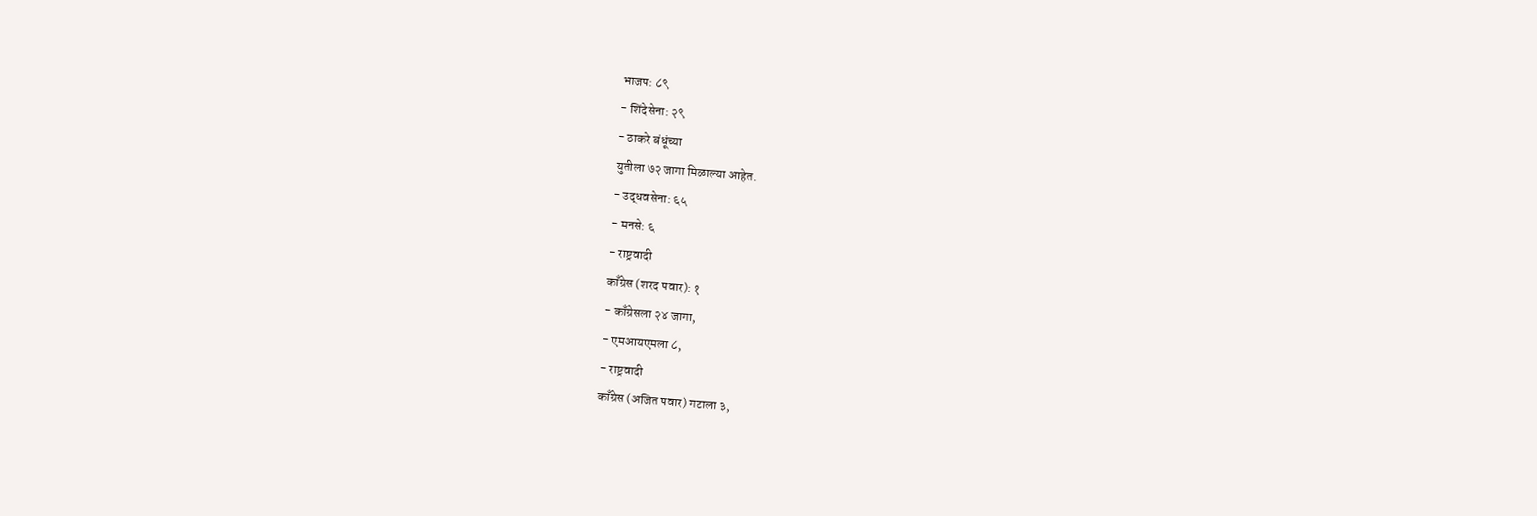भाजप: ८९
- शिंदेसेना: २९
- ठाकरे बंधूंच्या
युतीला ७२ जागा मिळाल्या आहेत.
- उद्धवसेना: ६५
- मनसे: ६
- राष्ट्रवादी
काँग्रेस (शरद पवार): १
- काँग्रेसला २४ जागा,
- एमआयएमला ८,
- राष्ट्रवादी
काँग्रेस (अजित पवार) गटाला ३,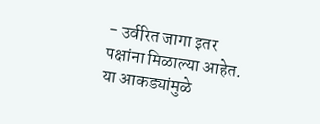- उर्वरित जागा इतर
पक्षांना मिळाल्या आहेत.
या आकड्यांमुळे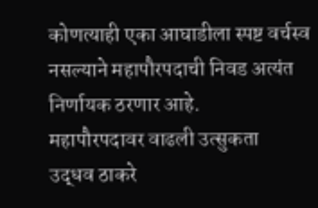कोणत्याही एका आघाडीला स्पष्ट वर्चस्व
नसल्याने महापौरपदाची निवड अत्यंत निर्णायक ठरणार आहे.
महापौरपदावर वाढली उत्सुकता
उद्धव ठाकरे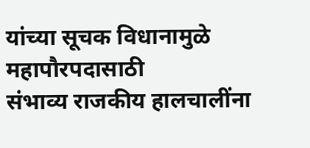यांच्या सूचक विधानामुळे महापौरपदासाठी
संभाव्य राजकीय हालचालींना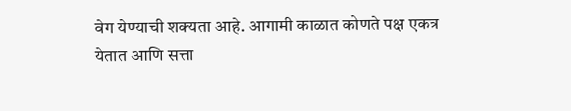वेग येण्याची शक्यता आहे. आगामी काळात कोणते पक्ष एकत्र
येतात आणि सत्ता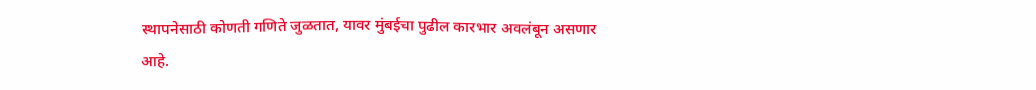स्थापनेसाठी कोणती गणिते जुळतात, यावर मुंबईचा पुढील कारभार अवलंबून असणार
आहे.